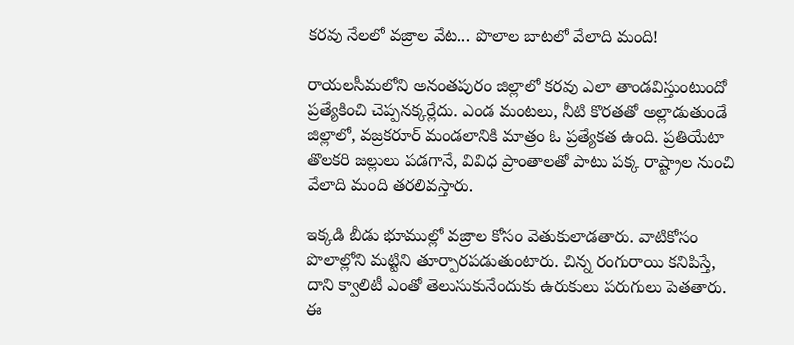కరవు నేలలో వజ్రాల వేట... పొలాల బాటలో వేలాది మంది!

రాయలసీమలోని అనంతపురం జిల్లాలో కరవు ఎలా తాండవిస్తుంటుందో ప్రత్యేకించి చెప్పనక్కర్లేదు. ఎండ మంటలు, నీటి కొరతతో అల్లాడుతుండే జిల్లాలో, వజ్రకరూర్ మండలానికి మాత్రం ఓ ప్రత్యేకత ఉంది. ప్రతియేటా తొలకరి జల్లులు పడగానే, వివిధ ప్రాంతాలతో పాటు పక్క రాష్ట్రాల నుంచి వేలాది మంది తరలివస్తారు.

ఇక్కడి బీడు భూముల్లో వజ్రాల కోసం వెతుకులాడతారు. వాటికోసం పొలాల్లోని మట్టిని తూర్పారపడుతుంటారు. చిన్న రంగురాయి కనిపిస్తే, దాని క్వాలిటీ ఎంతో తెలుసుకునేందుకు ఉరుకులు పరుగులు పెతతారు. ఈ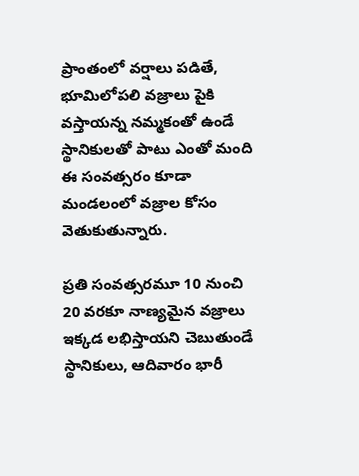ప్రాంతంలో వర్షాలు పడితే, భూమిలోపలి వజ్రాలు పైకి వస్తాయన్న నమ్మకంతో ఉండే స్థానికులతో పాటు ఎంతో మంది ఈ సంవత్సరం కూడా మండలంలో వజ్రాల కోసం వెతుకుతున్నారు.

ప్రతి సంవత్సరమూ 10 నుంచి 20 వరకూ నాణ్యమైన వజ్రాలు ఇక్కడ లభిస్తాయని చెబుతుండే స్థానికులు, ఆదివారం భారీ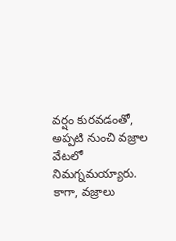వర్షం కురవడంతో, అప్పటి నుంచి వజ్రాల వేటలో నిమగ్నమయ్యారు. కాగా, వజ్రాలు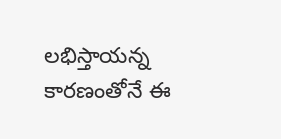లభిస్తాయన్న కారణంతోనే ఈ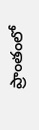ప్రాంతంలో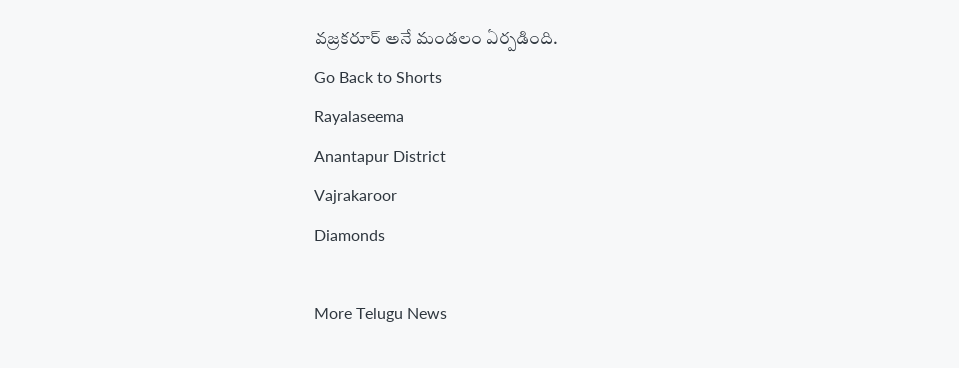వజ్రకరూర్ అనే మండలం ఏర్పడింది.
Go Back to Shorts
Rayalaseema
Anantapur District
Vajrakaroor
Diamonds

More Telugu News